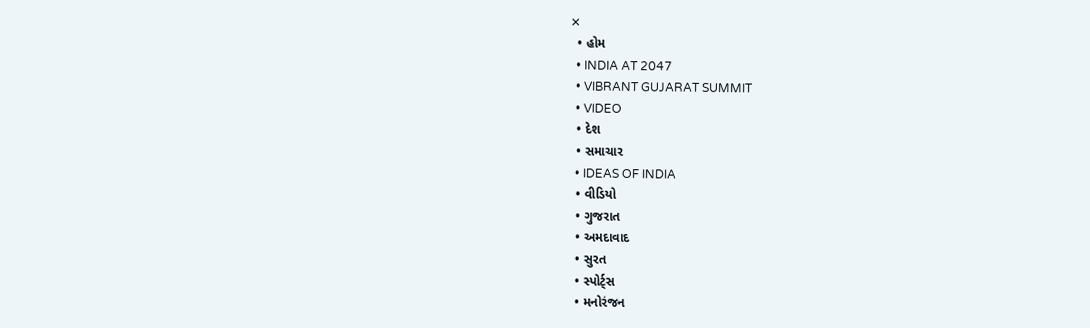✕
  • હોમ
  • INDIA AT 2047
  • VIBRANT GUJARAT SUMMIT
  • VIDEO
  • દેશ
  • સમાચાર
  • IDEAS OF INDIA
  • વીડિયો
  • ગુજરાત
  • અમદાવાદ
  • સુરત
  • સ્પોર્ટ્સ
  • મનોરંજન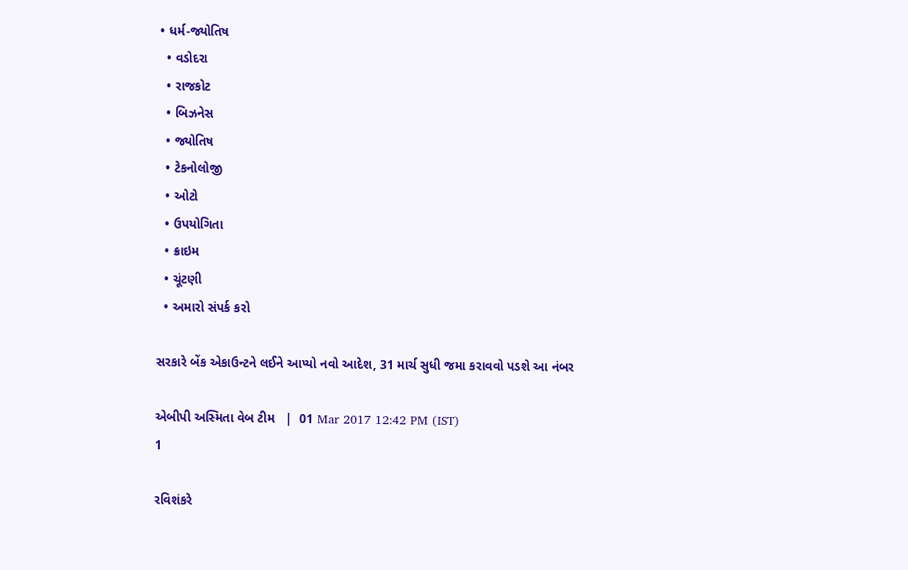• ધર્મ-જ્યોતિષ
  • વડોદરા
  • રાજકોટ
  • બિઝનેસ
  • જ્યોતિષ
  • ટેકનોલોજી
  • ઓટો
  • ઉપયોગિતા
  • ક્રાઇમ
  • ચૂંટણી
  • અમારો સંપર્ક કરો

સરકારે બેંક એકાઉન્ટને લઈને આપ્યો નવો આદેશ, 31 માર્ચ સુધી જમા કરાવવો પડશે આ નંબર

એબીપી અસ્મિતા વેબ ટીમ   |  01 Mar 2017 12:42 PM (IST)
1

રવિશંકરે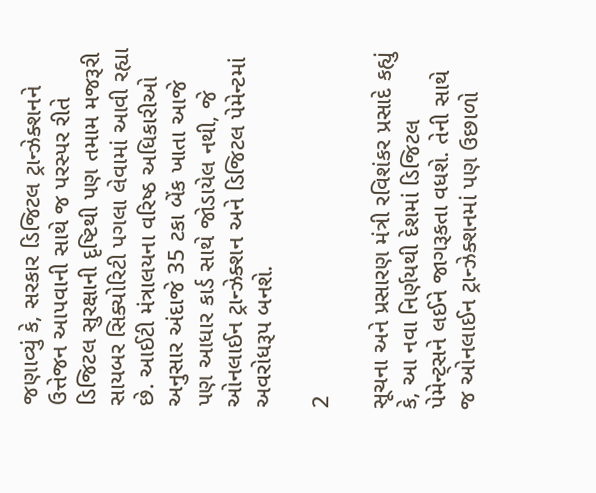જણાવ્યું કે, સરકાર ડિજિટલ ટ્રાન્ઝેક્શનને ઉત્તેજન આપવાની સાથે જ પરસ્પર રીતે ડિજિટલ સુરક્ષાની દૃષ્ટિથી પણ તમામ મજરૂરી સાયબર સિક્યોરિટી પગલા લેવામાં આવી રહ્યા છે. આઈટી મંત્રાલયના વરિષ્ઠ અધિકારીઓ અનુસાર અંદાજે 35 ટકા બેંક ખાતા આજે પણ આધાર કાર્ડ સાથે જોડાયેલ નથી, જે ઓનલાઈન ટ્રાન્ઝેક્શન અને ડિજિટલ પેમેન્ટમાં અવરોધરૂપ બનશે.

2

સૂચના અને પ્રસારણ મંત્રી રવિશંકર પ્રસાદે કહ્યું કે, આ નવા નિર્ણયથી દેશમાં ડિજિટલ પેમેન્ટ્સને લઈને જાગરૂકતા વધશે. તેની સાથે જ ઓનલાઈન ટ્રાન્ઝેક્શનમાં પણ ઉછાળો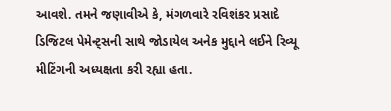આવશે. તમને જણાવીએ કે, મંગળવારે રવિશંકર પ્રસાદે ડિજિટલ પેમેન્ટ્સની સાથે જોડાયેલ અનેક મુદ્દાને લઈને રિવ્યૂ મીટિંગની અધ્યક્ષતા કરી રહ્યા હતા.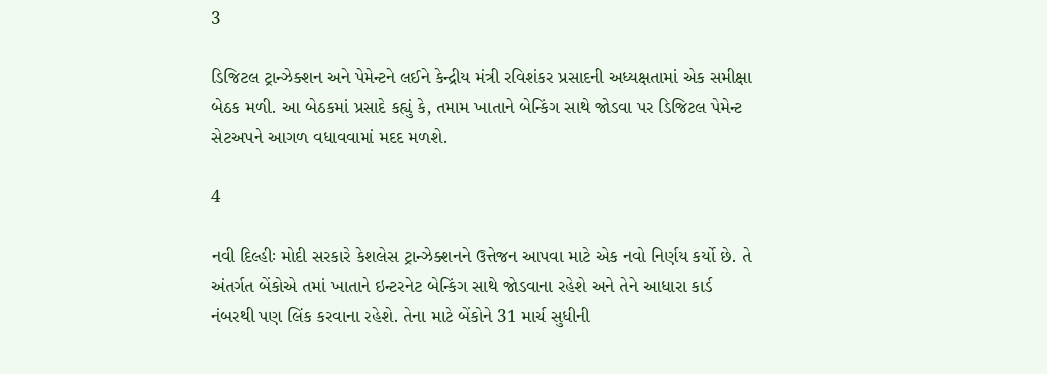3

ડિજિટલ ટ્રાન્ઝેક્શન અને પેમેન્ટને લઈને કેન્દ્રીય મંત્રી રવિશંકર પ્રસાદની અધ્યક્ષતામાં એક સમીક્ષા બેઠક મળી. આ બેઠકમાં પ્રસાદે કહ્યું કે, તમામ ખાતાને બેન્કિંગ સાથે જોડવા પર ડિજિટલ પેમેન્ટ સેટઅપને આગળ વધાવવામાં મદદ મળશે.

4

નવી દિલ્હીઃ મોદી સરકારે કેશલેસ ટ્રાન્ઝેક્શનને ઉત્તેજન આપવા માટે એક નવો નિર્ણય કર્યો છે. તે અંતર્ગત બેંકોએ તમાં ખાતાને ઇન્ટરનેટ બેન્કિંગ સાથે જોડવાના રહેશે અને તેને આધારા કાર્ડ નંબરથી પણ લિંક કરવાના રહેશે. તેના માટે બેંકોને 31 માર્ચ સુધીની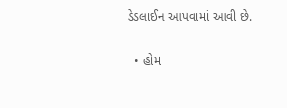ડેડલાઈન આપવામાં આવી છે.

  • હોમ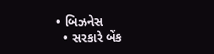• બિઝનેસ
  • સરકારે બેંક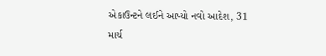એકાઉન્ટને લઈને આપ્યો નવો આદેશ, 31 માર્ચ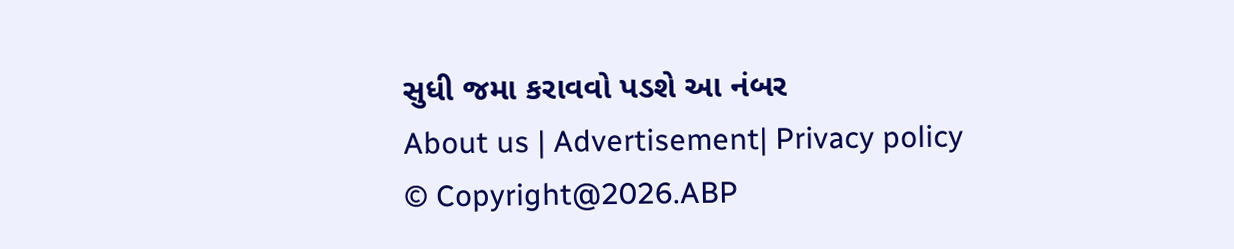સુધી જમા કરાવવો પડશે આ નંબર
About us | Advertisement| Privacy policy
© Copyright@2026.ABP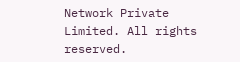Network Private Limited. All rights reserved.